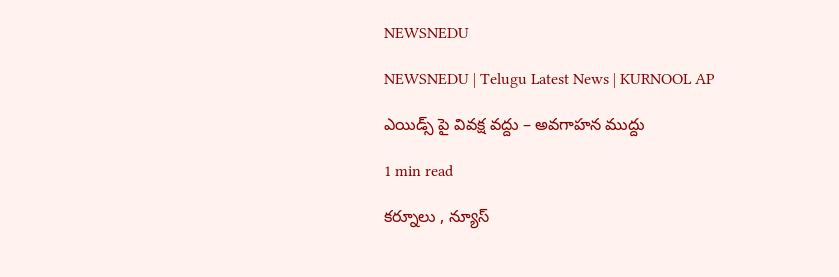NEWSNEDU

NEWSNEDU | Telugu Latest News | KURNOOL AP

ఎయిడ్స్ పై వివక్ష వద్దు – అవగాహన ముద్దు

1 min read

కర్నూలు , న్యూస్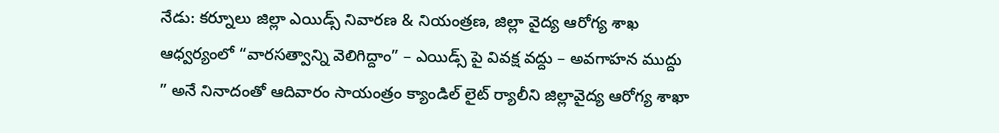నేడు: కర్నూలు జిల్లా ఎయిడ్స్ నివారణ & నియంత్రణ, జిల్లా వైద్య ఆరోగ్య శాఖ ఆధ్వర్యంలో “వారసత్వాన్ని వెలిగిద్దాం” – ఎయిడ్స్ పై వివక్ష వద్దు – అవగాహన ముద్దు ” అనే నినాదంతో ఆదివారం సాయంత్రం క్యాండిల్ లైట్ ర్యాలీని జిల్లావైద్య ఆరోగ్య శాఖా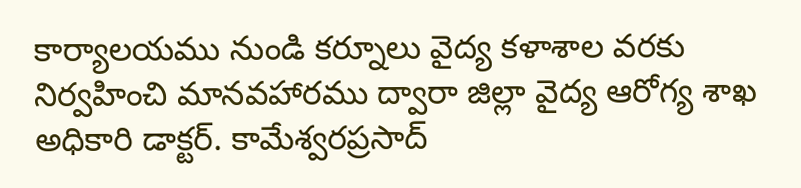కార్యాలయము నుండి కర్నూలు వైద్య కళాశాల వరకు నిర్వహించి మానవహారము ద్వారా జిల్లా వైద్య ఆరోగ్య శాఖ అధికారి డాక్టర్. కామేశ్వరప్రసాద్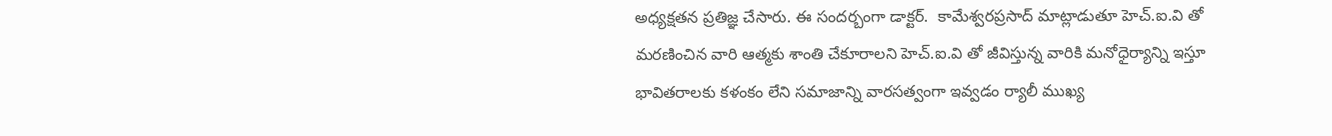అధ్యక్షతన ప్రతిజ్ఞ చేసారు. ఈ సందర్బంగా డాక్టర్.  కామేశ్వరప్రసాద్ మాట్లాడుతూ హెచ్.ఐ.వి తో మరణించిన వారి ఆత్మకు శాంతి చేకూరాలని హెచ్.ఐ.వి తో జీవిస్తున్న వారికి మనోధైర్యాన్ని ఇస్తూ భావితరాలకు కళంకం లేని సమాజాన్ని వారసత్వంగా ఇవ్వడం ర్యాలీ ముఖ్య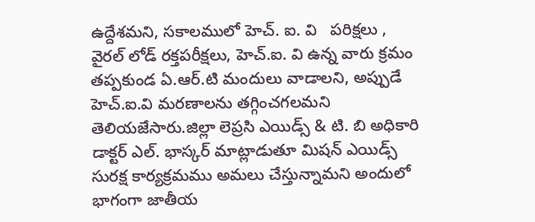ఉద్దేశమని, సకాలములో హెచ్. ఐ. వి   పరిక్షలు , వైరల్ లోడ్ రక్తపరీక్షలు, హెచ్.ఐ. వి ఉన్న వారు క్రమం తప్పకుండ ఏ.ఆర్.టి మందులు వాడాలని, అప్పుడే హెచ్.ఐ.వి మరణాలను తగ్గించగలమని తెలియజేసారు.జిల్లా లెప్రసి ఎయిడ్స్ & టి. బి అధికారి డాక్టర్ ఎల్. భాస్కర్ మాట్లాడుతూ మిషన్ ఎయిడ్స్ సురక్ష కార్యక్రమము అమలు చేస్తున్నామని అందులో భాగంగా జాతీయ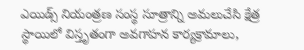ఎయిడ్స్ నియంత్రణ సంస్థ సూత్రాన్ని అమలుచేసి క్షేత్ర స్థాయిలో విస్తృతంగా అవగాహన కార్యక్రామాలు,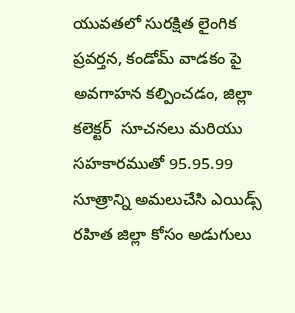యువతలో సురక్షిత లైంగిక ప్రవర్తన, కండోమ్ వాడకం పై అవగాహన కల్పించడం, జిల్లా కలెక్టర్  సూచనలు మరియు సహకారముతో 95.95.99 సూత్రాన్ని అమలుచేసి ఎయిడ్స్ రహిత జిల్లా కోసం అడుగులు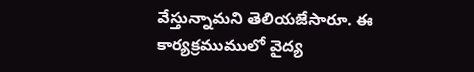వేస్తున్నామని తెలియజేసారూ. ఈ కార్యక్రముములో వైద్య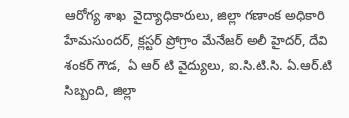ఆరోగ్య శాఖ  వైద్యాధికారులు, జిల్లా గణాంక అధికారి హేమసుందర్, క్లస్టర్ ప్రోగ్రాం మేనేజర్ అలీ హైదర్, దేవి శంకర్ గౌడ,  ఏ ఆర్ టి వైద్యులు, ఐ.సి.టి.సి. ఏ.ఆర్.టి సిబ్బంది, జిల్లా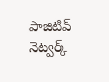పాజిటివ్ నెట్వర్క్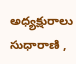అధ్యక్షురాలు సుధారాణి ,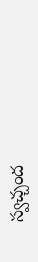స్వచ్చంద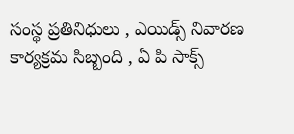సంస్థ ప్రతినిధులు , ఎయిడ్స్ నివారణ కార్యక్రమ సిబ్బంది , ఏ పి సాక్స్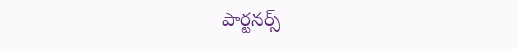పార్టనర్స్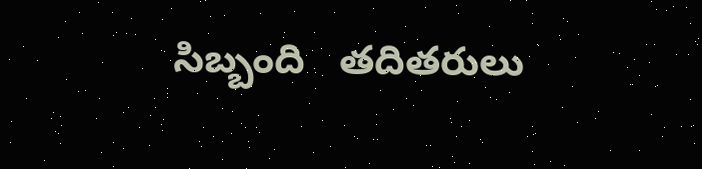సిబ్బంది   తదితరులు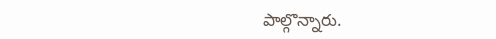పాల్గొన్నారు.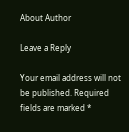About Author

Leave a Reply

Your email address will not be published. Required fields are marked *